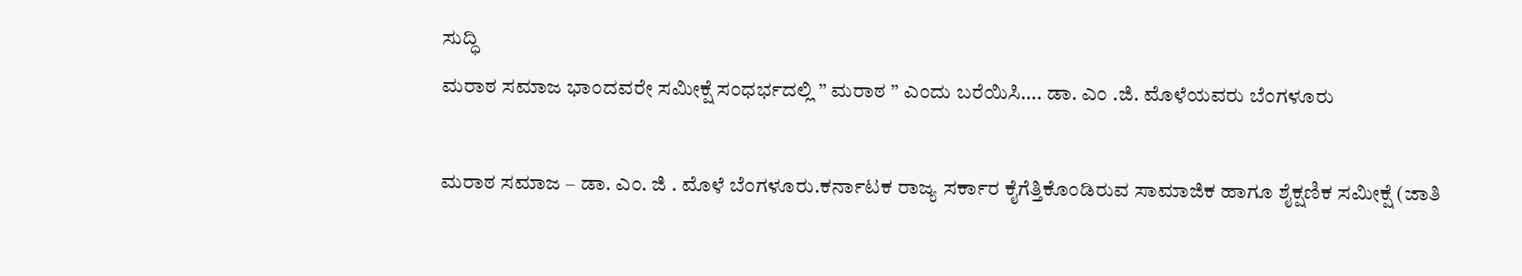ಸುದ್ಧಿ
ಮರಾಠ ಸಮಾಜ ಭಾಂದವರೇ ಸಮೀಕ್ಷೆ ಸಂಧರ್ಭದಲ್ಲಿ ” ಮರಾಠ ” ಎಂದು ಬರೆಯಿಸಿ…. ಡಾ. ಎಂ .ಜಿ. ಮೊಳೆಯವರು ಬೆಂಗಳೂರು

ಮರಾಠ ಸಮಾಜ – ಡಾ. ಎಂ. ಜಿ . ಮೊಳೆ ಬೆಂಗಳೂರು.ಕರ್ನಾಟಕ ರಾಜ್ಯ ಸರ್ಕಾರ ಕೈಗೆತ್ತಿಕೊಂಡಿರುವ ಸಾಮಾಜಿಕ ಹಾಗೂ ಶೈಕ್ಷಣಿಕ ಸಮೀಕ್ಷೆ (ಜಾತಿ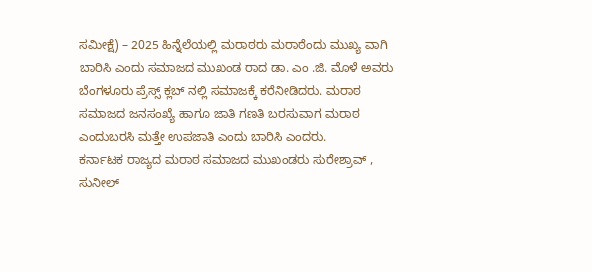ಸಮೀಕ್ಷೆ) – 2025 ಹಿನ್ನೆಲೆಯಲ್ಲಿ ಮರಾಠರು ಮರಾಠೆಂದು ಮುಖ್ಯ ವಾಗಿ ಬಾರಿಸಿ ಎಂದು ಸಮಾಜದ ಮುಖಂಡ ರಾದ ಡಾ. ಎಂ .ಜಿ. ಮೊಳೆ ಅವರು ಬೆಂಗಳೂರು ಪ್ರೆಸ್ಸ್ ಕ್ಲಬ್ ನಲ್ಲಿ ಸಮಾಜಕ್ಕೆ ಕರೆನೀಡಿದರು. ಮರಾಠ ಸಮಾಜದ ಜನಸಂಖ್ಯೆ ಹಾಗೂ ಜಾತಿ ಗಣತಿ ಬರಸುವಾಗ ಮರಾಠ ಎಂದುಬರಸಿ ಮತ್ತೇ ಉಪಜಾತಿ ಎಂದು ಬಾರಿಸಿ ಎಂದರು.
ಕರ್ನಾಟಕ ರಾಜ್ಯದ ಮರಾಠ ಸಮಾಜದ ಮುಖಂಡರು ಸುರೇಶ್ರಾವ್ , ಸುನೀಲ್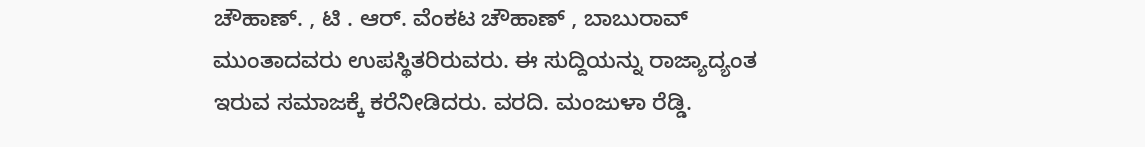ಚೌಹಾಣ್. , ಟಿ . ಆರ್. ವೆಂಕಟ ಚೌಹಾಣ್ , ಬಾಬುರಾವ್ ಮುಂತಾದವರು ಉಪಸ್ಥಿತರಿರುವರು. ಈ ಸುದ್ದಿಯನ್ನು ರಾಜ್ಯಾದ್ಯಂತ ಇರುವ ಸಮಾಜಕ್ಕೆ ಕರೆನೀಡಿದರು. ವರದಿ. ಮಂಜುಳಾ ರೆಡ್ಡಿ.